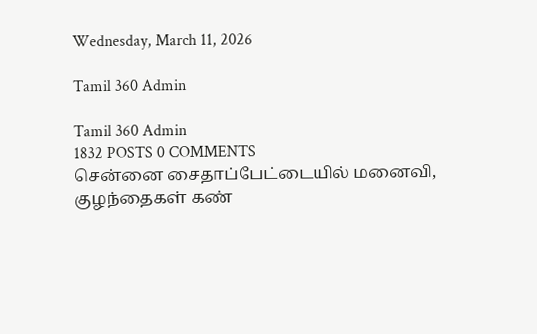Wednesday, March 11, 2026

Tamil 360 Admin

Tamil 360 Admin
1832 POSTS 0 COMMENTS
சென்னை சைதாப்பேட்டையில் மனைவி, குழந்தைகள் கண்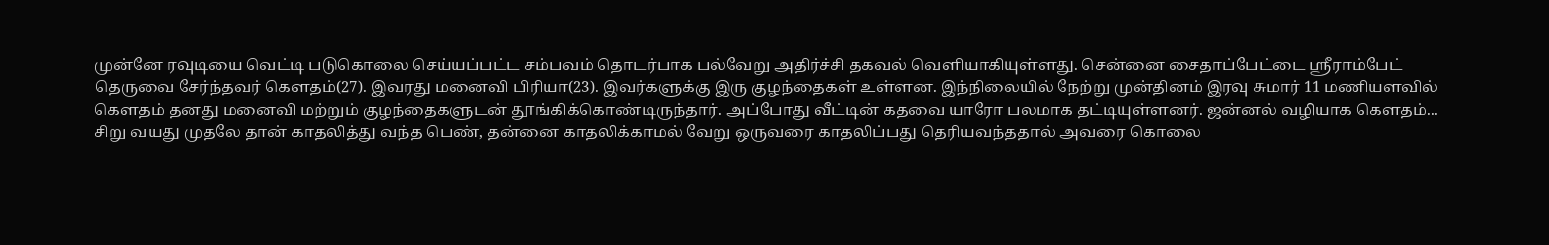முன்னே ரவுடியை வெட்டி படுகொலை செய்யப்பட்ட சம்பவம் தொடர்பாக பல்வேறு அதிர்ச்சி தகவல் வெளியாகியுள்ளது. சென்னை சைதாப்பேட்டை ஸ்ரீராம்பேட் தெருவை சேர்ந்தவர் கௌதம்(27). இவரது மனைவி பிரியா(23). இவர்களுக்கு இரு குழந்தைகள் உள்ளன. இந்நிலையில் நேற்று முன்தினம் இரவு சுமார் 11 மணியளவில் கௌதம் தனது மனைவி மற்றும் குழந்தைகளுடன் தூங்கிக்கொண்டிருந்தார். அப்போது வீட்டின் கதவை யாரோ பலமாக தட்டியுள்ளனர். ஜன்னல் வழியாக கௌதம்...
சிறு வயது முதலே தான் காதலித்து வந்த பெண், தன்னை காதலிக்காமல் வேறு ஒருவரை காதலிப்பது தெரியவந்ததால் அவரை கொலை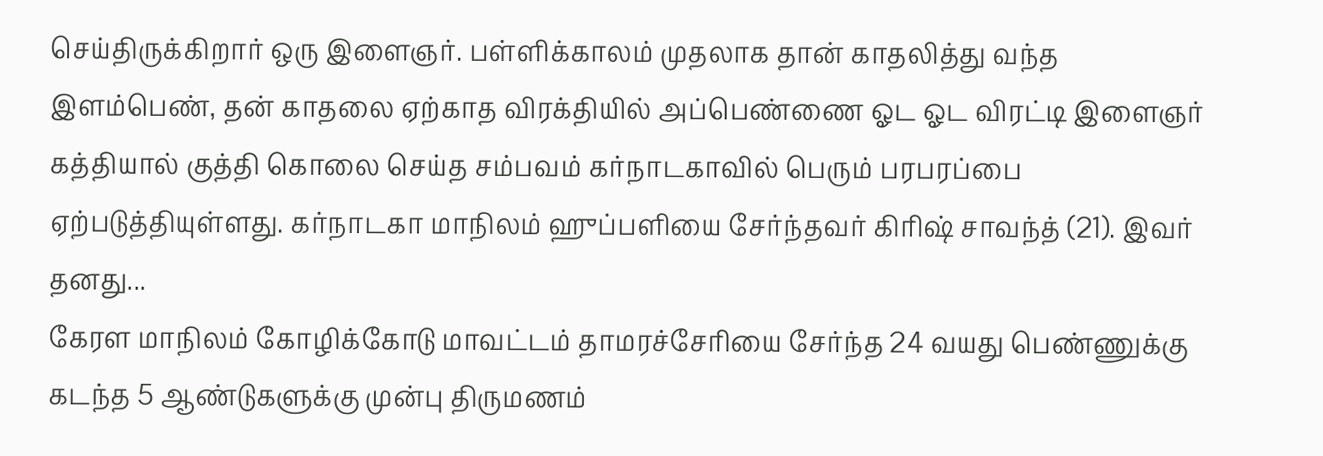செய்திருக்கிறார் ஒரு இளைஞர். பள்ளிக்காலம் முதலாக தான் காதலித்து வந்த இளம்பெண், தன் காதலை ஏற்காத விரக்தியில் அப்பெண்ணை ஓட ஓட விரட்டி இளைஞர் கத்தியால் குத்தி கொலை செய்த சம்பவம் கர்நாடகாவில் பெரும் பரபரப்பை ஏற்படுத்தியுள்ளது. கர்நாடகா மாநிலம் ஹுப்பளியை சேர்ந்தவர் கிரிஷ் சாவந்த் (21). இவர் தனது...
கேரள மாநிலம் கோழிக்கோடு மாவட்டம் தாமரச்சேரியை சேர்ந்த 24 வயது பெண்ணுக்கு கடந்த 5 ஆண்டுகளுக்கு முன்பு திருமணம்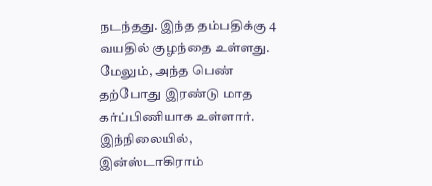நடந்தது. இந்த தம்பதிக்கு 4 வயதில் குழந்தை உள்ளது. மேலும், அந்த பெண் தற்போது இரண்டு மாத கர்ப்பிணியாக உள்ளார். இந்நிலையில், இன்ஸ்டாகிராம்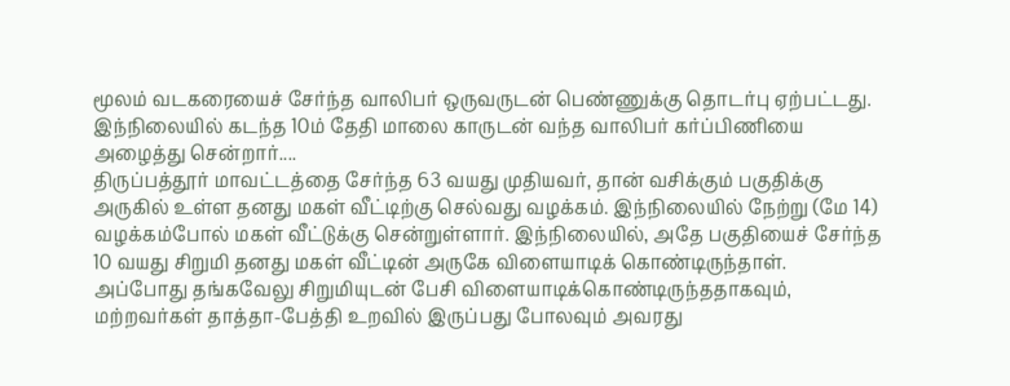மூலம் வடகரையைச் சேர்ந்த வாலிபர் ஒருவருடன் பெண்ணுக்கு தொடர்பு ஏற்பட்டது. இந்நிலையில் கடந்த 10ம் தேதி மாலை காருடன் வந்த வாலிபர் கர்ப்பிணியை அழைத்து சென்றார்....
திருப்பத்தூர் மாவட்டத்தை சேர்ந்த 63 வயது முதியவர், தான் வசிக்கும் பகுதிக்கு அருகில் உள்ள தனது மகள் வீட்டிற்கு செல்வது வழக்கம். இந்நிலையில் நேற்று (மே 14) வழக்கம்போல் மகள் வீட்டுக்கு சென்றுள்ளார். இந்நிலையில், அதே பகுதியைச் சேர்ந்த 10 வயது சிறுமி தனது மகள் வீட்டின் அருகே விளையாடிக் கொண்டிருந்தாள். அப்போது தங்கவேலு சிறுமியுடன் பேசி விளையாடிக்கொண்டிருந்ததாகவும், மற்றவர்கள் தாத்தா-பேத்தி உறவில் இருப்பது போலவும் அவரது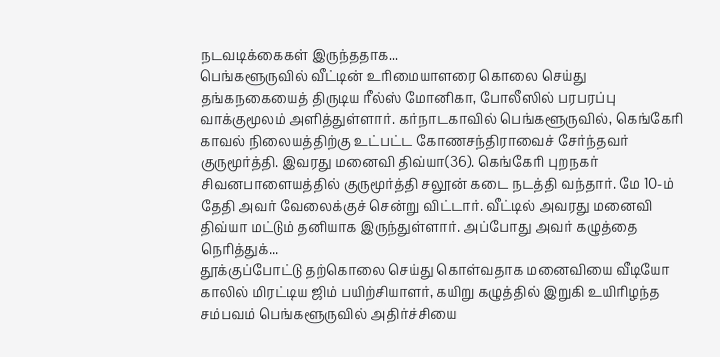நடவடிக்கைகள் இருந்ததாக...
பெங்களூருவில் வீட்டின் உரிமையாளரை கொலை செய்து தங்கநகையைத் திருடிய ரீல்ஸ் மோனிகா, போலீஸில் பரபரப்பு வாக்குமூலம் அளித்துள்ளார். கர்நாடகாவில் பெங்களூருவில், கெங்கேரி காவல் நிலையத்திற்கு உட்பட்ட கோணசந்திராவைச் சேர்ந்தவர் குருமூர்த்தி. இவரது மனைவி திவ்யா(36). கெங்கேரி புறநகர் சிவனபாளையத்தில் குருமூர்த்தி சலூன் கடை நடத்தி வந்தார். மே 10-ம் தேதி அவர் வேலைக்குச் சென்று விட்டார். வீட்டில் அவரது மனைவி திவ்யா மட்டும் தனியாக இருந்துள்ளார். அப்போது அவர் கழுத்தை நெரித்துக்...
தூக்குப்போட்டு தற்கொலை செய்து கொள்வதாக மனைவியை வீடியோ காலில் மிரட்டிய ஜிம் பயிற்சியாளர், கயிறு கழுத்தில் இறுகி உயிரிழந்த சம்பவம் பெங்களூருவில் அதிர்ச்சியை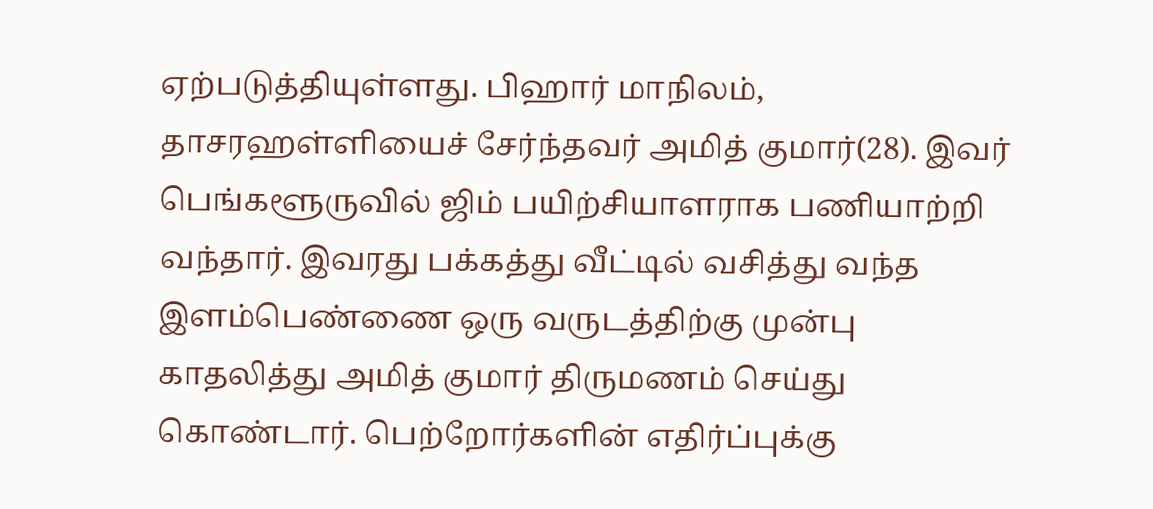ஏற்படுத்தியுள்ளது. பிஹார் மாநிலம், தாசரஹள்ளியைச் சேர்ந்தவர் அமித் குமார்(28). இவர் பெங்களூருவில் ஜிம் பயிற்சியாளராக பணியாற்றி வந்தார். இவரது பக்கத்து வீட்டில் வசித்து வந்த இளம்பெண்ணை ஒரு வருடத்திற்கு முன்பு காதலித்து அமித் குமார் திருமணம் செய்து கொண்டார். பெற்றோர்களின் எதிர்ப்புக்கு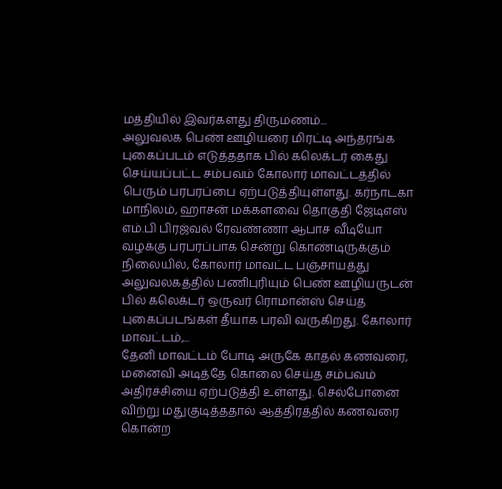மத்தியில் இவர்களது திருமணம்...
அலுவலக பெண் ஊழியரை மிரட்டி அந்தரங்க புகைப்படம் எடுத்ததாக பில் கலெக்டர் கைது செய்யப்பட்ட சம்பவம் கோலார் மாவட்டத்தில் பெரும் பரபரப்பை ஏற்படுத்தியுள்ளது. கர்நாடகா மாநிலம், ஹாசன் மக்களவை தொகுதி ஜேடிஎஸ் எம்.பி பிரஜ்வல் ரேவண்ணா ஆபாச வீடியோ வழக்கு பரபரப்பாக சென்று கொண்டிருக்கும் நிலையில், கோலார் மாவட்ட பஞ்சாயத்து அலுவலகத்தில் பணிபுரியும் பெண் ஊழியருடன் பில் கலெக்டர் ஒருவர் ரொமான்ஸ் செய்த புகைப்படங்கள் தீயாக பரவி வருகிறது. கோலார் மாவட்டம்,...
தேனி மாவட்டம் போடி அருகே காதல் கணவரை, மனைவி அடித்தே கொலை செய்த சம்பவம் அதிர்ச்சியை ஏற்படுத்தி உள்ளது. செல்போனை விற்று மதுகுடித்ததால் ஆத்திரத்தில் கணவரை கொன்ற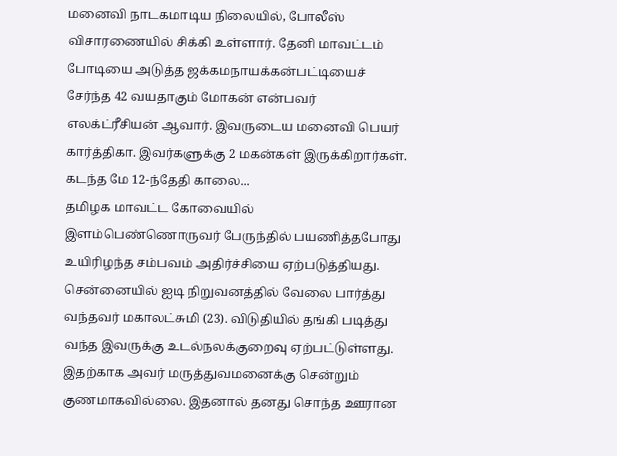மனைவி நாடகமாடிய நிலையில், போலீஸ் விசாரணையில் சிக்கி உள்ளார். தேனி மாவட்டம் போடியை அடுத்த ஜக்கமநாயக்கன்பட்டியைச் சேர்ந்த 42 வயதாகும் மோகன் என்பவர் எலக்ட்ரீசியன் ஆவார். இவருடைய மனைவி பெயர் கார்த்திகா. இவர்களுக்கு 2 மகன்கள் இருக்கிறார்கள். கடந்த மே 12-ந்தேதி காலை...
தமிழக மாவட்ட கோவையில் இளம்பெண்ணொருவர் பேருந்தில் பயணித்தபோது உயிரிழந்த சம்பவம் அதிர்ச்சியை ஏற்படுத்தியது. சென்னையில் ஐடி நிறுவனத்தில் வேலை பார்த்து வந்தவர் மகாலட்சுமி (23). விடுதியில் தங்கி படித்து வந்த இவருக்கு உடல்நலக்குறைவு ஏற்பட்டுள்ளது. இதற்காக அவர் மருத்துவமனைக்கு சென்றும் குணமாகவில்லை. இதனால் தனது சொந்த ஊரான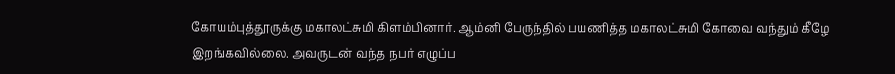கோயம்புத்தூருக்கு மகாலட்சுமி கிளம்பினார். ஆம்னி பேருந்தில் பயணித்த மகாலட்சுமி கோவை வந்தும் கீழே இறங்கவில்லை. அவருடன் வந்த நபர் எழுப்ப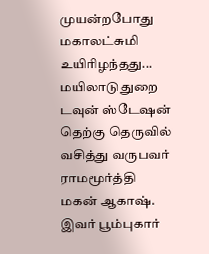முயன்றபோது மகாலட்சுமி உயிரிழந்தது...
மயிலாடுதுறை டவுன் ஸ்டேஷன் தெற்கு தெருவில் வசித்து வருபவர் ராமமூர்த்தி மகன் ஆகாஷ். இவர் பூம்புகார்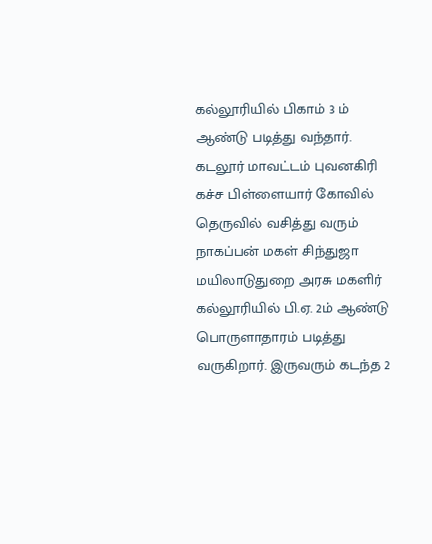கல்லூரியில் பிகாம் 3 ம் ஆண்டு படித்து வந்தார். கடலூர் மாவட்டம் புவனகிரி கச்ச பிள்ளையார் கோவில் தெருவில் வசித்து வரும் நாகப்பன் மகள் சிந்துஜா மயிலாடுதுறை அரசு மகளிர் கல்லூரியில் பி.ஏ. 2ம் ஆண்டு பொருளாதாரம் படித்து வருகிறார். இருவரும் கடந்த 2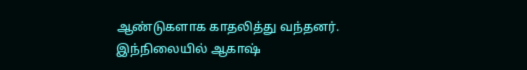ஆண்டுகளாக காதலித்து வந்தனர். இந்நிலையில் ஆகாஷ்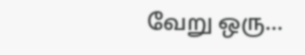வேறு ஒரு...